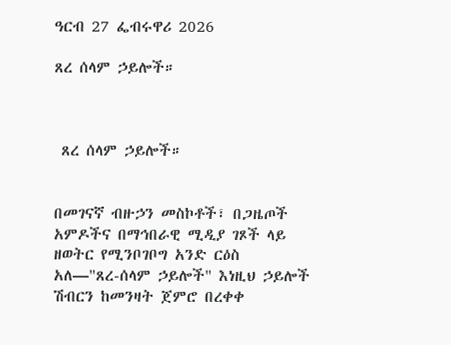ዓርብ 27 ፌብሩዋሪ 2026

ጸረ ሰላም ኃይሎች።



 ጸረ ሰላም ኃይሎች።


በመገናኛ ብዙኃን መስኮቶች፣ በጋዜጦች አምዶችና በማኅበራዊ ሚዲያ ገጾች ላይ ዘወትር የሚንቦገቦግ አንድ ርዕስ አለ—"ጸረ-ሰላም ኃይሎች" እነዚህ ኃይሎች ሽብርን ከመንዛት ጀምሮ በረቀቀ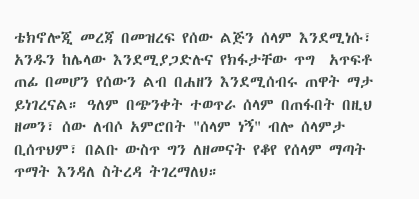ቴክኖሎጂ መረጃ በመዝረፍ የሰው ልጅን ሰላም እንደሚነሱ፣ አንዱን ከሌላው እንደሚያጋድሉና የክፋታቸው ጥግ  አጥፍቶ ጠፊ በመሆን የሰውን ልብ በሐዘን እንደሚሰብሩ ጠዋት ማታ ይነገረናል። ዓለም በጭንቀት ተወጥራ ሰላም በጠፋበት በዚህ ዘመን፣ ሰው ለብሶ አምሮበት "ሰላም ነኝ" ብሎ ሰላምታ ቢሰጥህም፣ በልቡ ውስጥ ግን ለዘመናት የቆየ የሰላም ማጣት ጥማት እንዳለ ስትረዳ ትገረማለህ።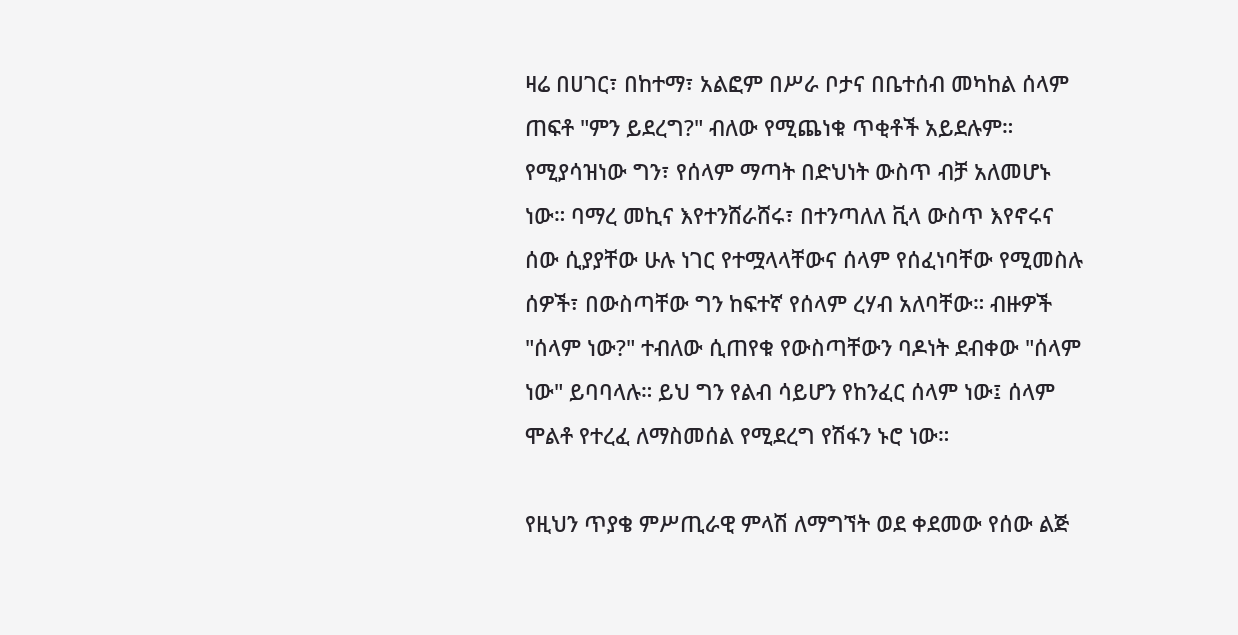ዛሬ በሀገር፣ በከተማ፣ አልፎም በሥራ ቦታና በቤተሰብ መካከል ሰላም ጠፍቶ "ምን ይደረግ?" ብለው የሚጨነቁ ጥቂቶች አይደሉም። የሚያሳዝነው ግን፣ የሰላም ማጣት በድህነት ውስጥ ብቻ አለመሆኑ ነው። ባማረ መኪና እየተንሸራሸሩ፣ በተንጣለለ ቪላ ውስጥ እየኖሩና ሰው ሲያያቸው ሁሉ ነገር የተሟላላቸውና ሰላም የሰፈነባቸው የሚመስሉ ሰዎች፣ በውስጣቸው ግን ከፍተኛ የሰላም ረሃብ አለባቸው። ብዙዎች "ሰላም ነው?" ተብለው ሲጠየቁ የውስጣቸውን ባዶነት ደብቀው "ሰላም ነው" ይባባላሉ። ይህ ግን የልብ ሳይሆን የከንፈር ሰላም ነው፤ ሰላም ሞልቶ የተረፈ ለማስመሰል የሚደረግ የሽፋን ኑሮ ነው።

የዚህን ጥያቄ ምሥጢራዊ ምላሽ ለማግኘት ወደ ቀደመው የሰው ልጅ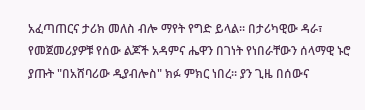አፈጣጠርና ታሪክ መለስ ብሎ ማየት የግድ ይላል። በታሪካዊው ዳራ፣ የመጀመሪያዎቹ የሰው ልጆች አዳምና ሔዋን በገነት የነበራቸውን ሰላማዊ ኑሮ ያጡት "በአሸባሪው ዲያብሎስ" ክፉ ምክር ነበረ። ያን ጊዜ በሰውና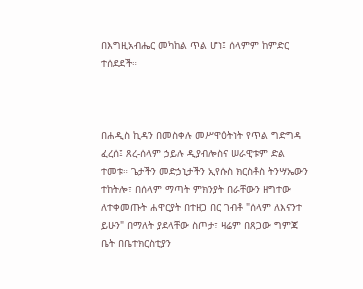በእግዚአብሔር መካከል ጥል ሆነ፤ ሰላምም ከምድር ተሰደደች።



በሐዲስ ኪዳን በመስቀሉ መሥዋዕትነት የጥል ግድግዳ ፈረሰ፤ ጸረ-ሰላም ኃይሉ ዲያብሎስና ሠራዊቱም ድል ተመቱ። ጌታችን መድኃኒታችን ኢየሱስ ክርስቶስ ትንሣኤውን ተከትሎ፣ በሰላም ማጣት ምክንያት በራቸውን ዘግተው ለተቀመጡት ሐዋርያት በተዘጋ በር ገብቶ "ሰላም ለእናንተ ይሁን" በማለት ያደላቸው ስጦታ፣ ዛሬም በጸጋው ግምጃ ቤት በቤተክርስቲያን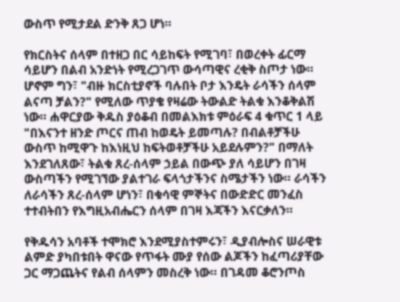ውስጥ የሚታደል ድንቅ ጸጋ ሆነ።

የክርስትና ሰላም በተዘጋ በር ሳይከፍት የሚገባ፣ በወረቀት ፊርማ ሳይሆን በልብ አንድነት የሚረጋገጥ ውሳጣዊና ረቂቅ ስጦታ ነው። ሆኖም ግን፣ "ብዙ ክርስቲያኖች ባሉበት ቦታ እንዴት ራሳችን ሰላም ልናጣ ቻልን?" የሚለው ጥያቄ የዛሬው ትውልድ ትልቁ እንቆቅልሽ ነው። ሐዋርያው ቅዱስ ያዕቆብ በመልእክቱ ምዕራፍ 4 ቁጥር 1 ላይ "በእናንተ ዘንድ ጦርና ጠብ ከወዴት ይመጣሉ? በብልቶቻችሁ ውስጥ ከሚዋጉ ከእነዚህ ከፍትወቶቻችሁ አይደሉምን?" በማለት እንደገለጸው፣ ትልቁ ጸረ-ሰላም ኃይል በውጭ ያለ ሳይሆን በገዛ ውስጣችን የሚገኘው ያልተገራ ፍላጎታችንና ስሜታችን ነው። ራሳችን ለራሳችን ጸረ-ሰላም ሆነን፣ በቁሳዊ ምኞትና በውድድር መንፈስ ተተብትበን የእግዚአብሔርን ሰላም በገዛ እጃችን እናርቃለን።

የቅዱሳን አባቶች ተሞክሮ እንደሚያስተምሩን፣ ዲያብሎስና ሠራዊቱ ልምድ ያካበቱበት ዋናው የጥፋት ሙያ የሰው ልጆችን ከፈጣሪያቸው ጋር ማጋጨትና የልብ ሰላምን መስረቅ ነው። በገዳመ ቆሮንጦስ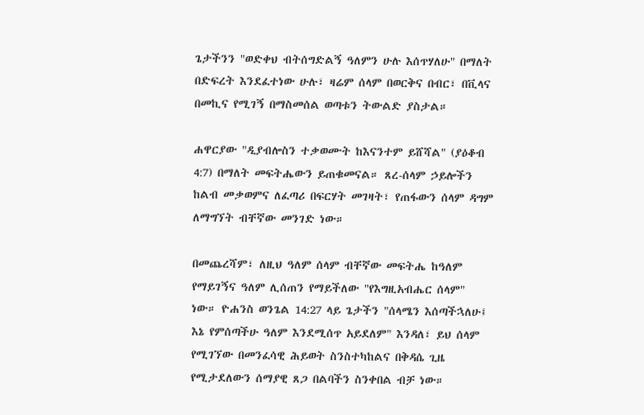ጌታችንን "ወድቀህ ብትሰግድልኝ ዓለምን ሁሉ እሰጥሃለሁ" በማለት በድፍረት እንደፈተነው ሁሉ፣ ዛሬም ሰላም በወርቅና በብር፣ በቪላና በመኪና የሚገኝ በማስመሰል ወጣቱን ትውልድ ያስታል።

ሐዋርያው "ዲያብሎስን ተቃወሙት ከእናንተም ይሸሻል" (ያዕቆብ 4:7) በማለት መፍትሔውን ይጠቁመናል። ጸረ-ሰላም ኃይሎችን ከልብ መቃወምና ለፈጣሪ በፍርሃት መገዛት፣ የጠፋውን ሰላም ዳግም ለማግኘት ብቸኛው መንገድ ነው።

በመጨረሻም፣ ለዚህ ዓለም ሰላም ብቸኛው መፍትሔ ከዓለም የማይገኝና ዓለም ሊሰጠን የማይችለው "የእግዚአብሔር ሰላም" ነው። ዮሐንስ ወንጌል 14:27 ላይ ጌታችን "ሰላሜን እሰጣችኋለሁ፤ እኔ የምሰጣችሁ ዓለም እንደሚሰጥ አይደለም" እንዳለ፣ ይህ ሰላም የሚገኘው በመንፈሳዊ ሕይወት ስንስተካከልና በቅዳሴ ጊዜ የሚታደለውን ሰማያዊ ጸጋ በልባችን ስንቀበል ብቻ ነው።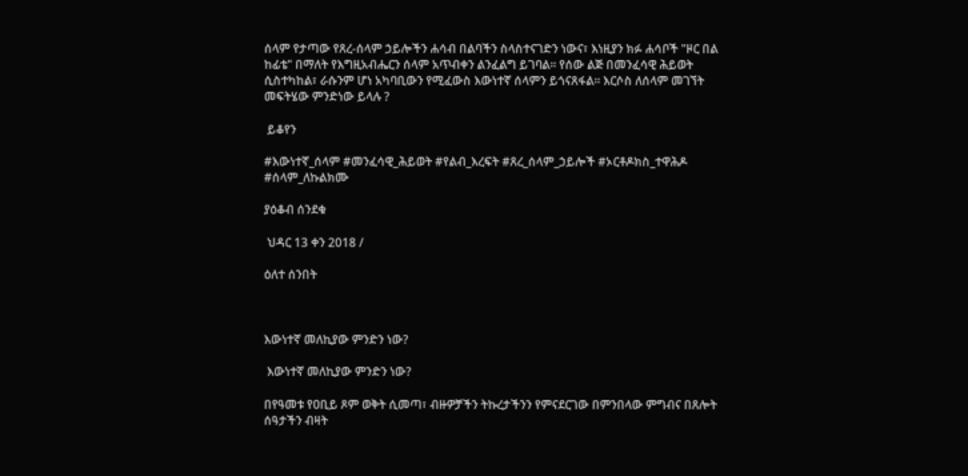ሰላም የታጣው የጸረ-ሰላም ኃይሎችን ሐሳብ በልባችን ስላስተናገድን ነውና፣ እነዚያን ክፉ ሐሳቦች "ዞር በል ከፊቴ" በማለት የእግዚአብሔርን ሰላም አጥብቀን ልንፈልግ ይገባል። የሰው ልጅ በመንፈሳዊ ሕይወት ሲስተካከል፣ ራሱንም ሆነ አካባቢውን የሚፈውስ እውነተኛ ሰላምን ይጎናጸፋል። እርሶስ ለሰላም መገኘት መፍትሄው ምንድነው ይላሉ ?

 ይቆየን

#እውነተኛ_ሰላም #መንፈሳዊ_ሕይወት #የልብ_እረፍት #ጸረ_ሰላም_ኃይሎች #ኦርቶዶክስ_ተዋሕዶ #ሰላም_ለኩልክሙ

ያዕቆብ ሰንደቁ

 ህዳር 13 ቀን 2018 /

ዕለተ ሰንበት



እውነተኛ መለኪያው ምንድን ነው?

 እውነተኛ መለኪያው ምንድን ነው?

በየዓመቱ የዐቢይ ጾም ወቅት ሲመጣ፣ ብዙዎቻችን ትኩረታችንን የምናደርገው በምንበላው ምግብና በጸሎት ሰዓታችን ብዛት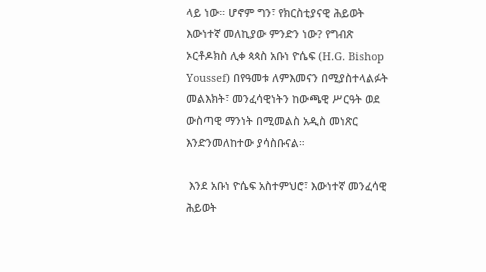ላይ ነው። ሆኖም ግን፣ የክርስቲያናዊ ሕይወት እውነተኛ መለኪያው ምንድን ነው? የግብጽ ኦርቶዶክስ ሊቀ ጳጳስ አቡነ ዮሴፍ (H.G. Bishop Youssef) በየዓመቱ ለምእመናን በሚያስተላልፉት መልእክት፣ መንፈሳዊነትን ከውጫዊ ሥርዓት ወደ ውስጣዊ ማንነት በሚመልስ አዲስ መነጽር እንድንመለከተው ያሳስቡናል።

 እንደ አቡነ ዮሴፍ አስተምህሮ፣ እውነተኛ መንፈሳዊ ሕይወት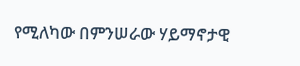የሚለካው በምንሠራው ሃይማኖታዊ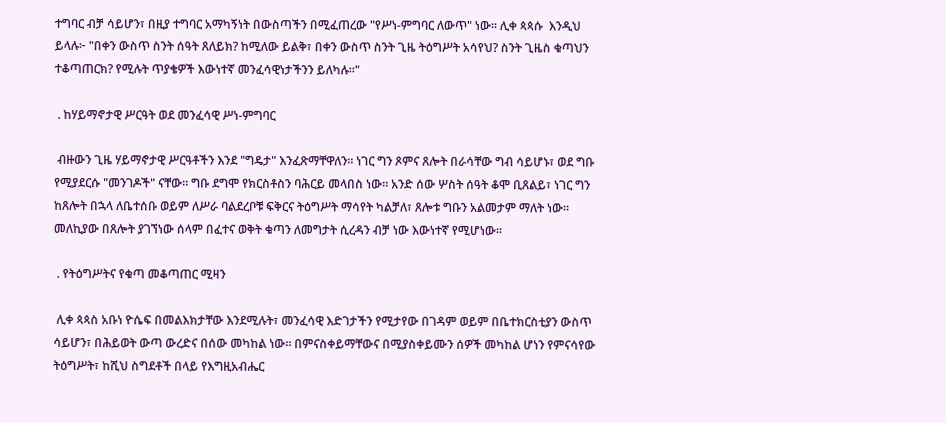ተግባር ብቻ ሳይሆን፣ በዚያ ተግባር አማካኝነት በውስጣችን በሚፈጠረው "የሥነ-ምግባር ለውጥ" ነው። ሊቀ ጳጳሱ  እንዲህ ይላሉ፦ "በቀን ውስጥ ስንት ሰዓት ጸለይክ? ከሚለው ይልቅ፣ በቀን ውስጥ ስንት ጊዜ ትዕግሥት አሳየህ? ስንት ጊዜስ ቁጣህን ተቆጣጠርክ? የሚሉት ጥያቄዎች እውነተኛ መንፈሳዊነታችንን ይለካሉ።"

 . ከሃይማኖታዊ ሥርዓት ወደ መንፈሳዊ ሥነ-ምግባር

 ብዙውን ጊዜ ሃይማኖታዊ ሥርዓቶችን እንደ "ግዴታ" እንፈጽማቸዋለን። ነገር ግን ጾምና ጸሎት በራሳቸው ግብ ሳይሆኑ፣ ወደ ግቡ የሚያደርሱ "መንገዶች" ናቸው። ግቡ ደግሞ የክርስቶስን ባሕርይ መላበስ ነው። አንድ ሰው ሦስት ሰዓት ቆሞ ቢጸልይ፣ ነገር ግን ከጸሎት በኋላ ለቤተሰቡ ወይም ለሥራ ባልደረቦቹ ፍቅርና ትዕግሥት ማሳየት ካልቻለ፣ ጸሎቱ ግቡን አልመታም ማለት ነው። መለኪያው በጸሎት ያገኘነው ሰላም በፈተና ወቅት ቁጣን ለመግታት ሲረዳን ብቻ ነው እውነተኛ የሚሆነው።

 . የትዕግሥትና የቁጣ መቆጣጠር ሚዛን

 ሊቀ ጳጳስ አቡነ ዮሴፍ በመልእክታቸው እንደሚሉት፣ መንፈሳዊ እድገታችን የሚታየው በገዳም ወይም በቤተክርስቲያን ውስጥ ሳይሆን፣ በሕይወት ውጣ ውረድና በሰው መካከል ነው። በምናስቀይማቸውና በሚያስቀይሙን ሰዎች መካከል ሆነን የምናሳየው ትዕግሥት፣ ከሺህ ስግደቶች በላይ የእግዚአብሔር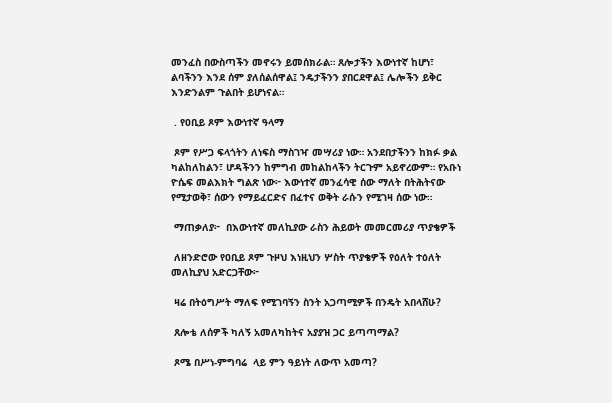መንፈስ በውስጣችን መኖሩን ይመሰክራል። ጸሎታችን እውነተኛ ከሆነ፣ ልባችንን እንደ ሰም ያለሰልሰዋል፤ ንዴታችንን ያበርደዋል፤ ሌሎችን ይቅር እንድንልም ጉልበት ይሆነናል።

 . የዐቢይ ጾም እውነተኛ ዓላማ

 ጾም የሥጋ ፍላጎትን ለነፍስ ማስገዣ መሣሪያ ነው። አንደበታችንን ከክፉ ቃል ካልከለከልን፣ ሆዳችንን ከምግብ መከልከላችን ትርጉም አይኖረውም። የአቡነ ዮሴፍ መልእክት ግልጽ ነው፦ እውነተኛ መንፈሳዊ ሰው ማለት በትሕትናው የሚታወቅ፣ ሰውን የማይፈርድና በፈተና ወቅት ራሱን የሚገዛ ሰው ነው።

 ማጠቃለያ፦  በእውነተኛ መለኪያው ራስን ሕይወት መመርመሪያ ጥያቄዎች

 ለዘንድሮው የዐቢይ ጾም ጉዞህ እነዚህን ሦስት ጥያቄዎች የዕለት ተዕለት መለኪያህ አድርጋቸው፦

 ዛሬ በትዕግሥት ማለፍ የሚገባኝን ስንት አጋጣሚዎች በንዴት አበላሸሁ?

 ጸሎቴ ለሰዎች ካለኝ አመለካከትና አያያዝ ጋር ይጣጣማል?

 ጾሜ በሥነ-ምግባሬ  ላይ ምን ዓይነት ለውጥ አመጣ?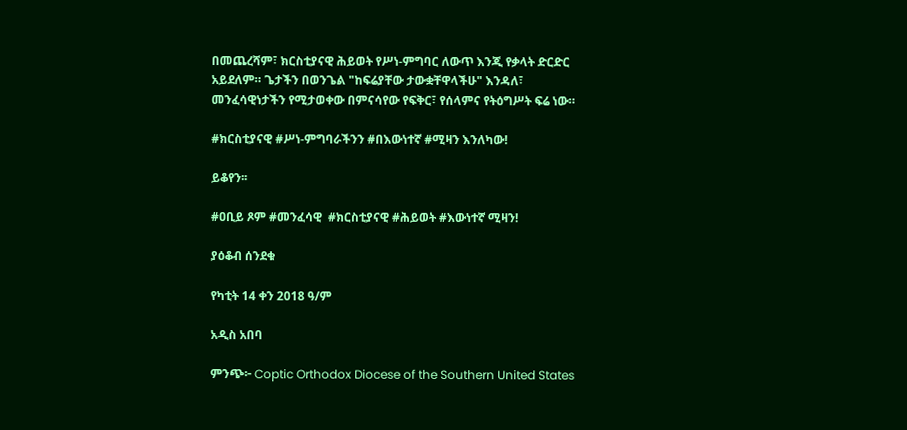በመጨረሻም፣ ክርስቲያናዊ ሕይወት የሥነ-ምግባር ለውጥ እንጂ የቃላት ድርድር አይደለም። ጌታችን በወንጌል "ከፍሬያቸው ታውቋቸዋላችሁ" እንዳለ፣ መንፈሳዊነታችን የሚታወቀው በምናሳየው የፍቅር፣ የሰላምና የትዕግሥት ፍሬ ነው።

#ክርስቲያናዊ #ሥነ-ምግባራችንን #በእውነተኛ #ሚዛን እንለካው!

ይቆየን፡፡

#ዐቢይ ጾም #መንፈሳዊ  #ክርስቲያናዊ #ሕይወት #እውነተኛ ሚዛን!

ያዕቆብ ሰንደቁ

የካቲት 14 ቀን 2018 ዓ/ም

አዲስ አበባ

ምንጭ፦ Coptic Orthodox Diocese of the Southern United States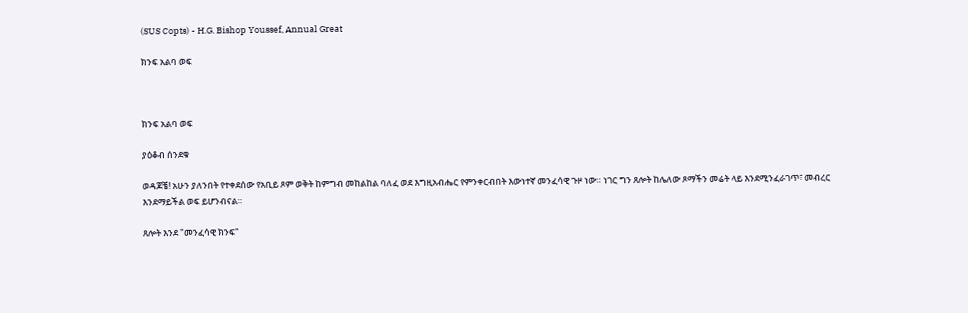(SUS Copts) - H.G. Bishop Youssef, Annual Great

ክንፍ አልባ ወፍ



ክንፍ አልባ ወፍ

ያዕቆብ ሰንደቁ

ወዳጆቼ! አሁን ያለንበት የተቀደሰው የአቢይ ጾም ወቅት ከምግብ መከልከል ባለፈ ወደ እግዚአብሔር የምንቀርብበት እውነተኛ መንፈሳዊ ጉዞ ነው። ነገር ግን ጸሎት ከሌለው ጾማችን መሬት ላይ እንደሚንፈራገጥ፣ መብረር እንደማይችል ወፍ ይሆንብናል።

ጸሎት እንደ "መንፈሳዊ ክንፍ"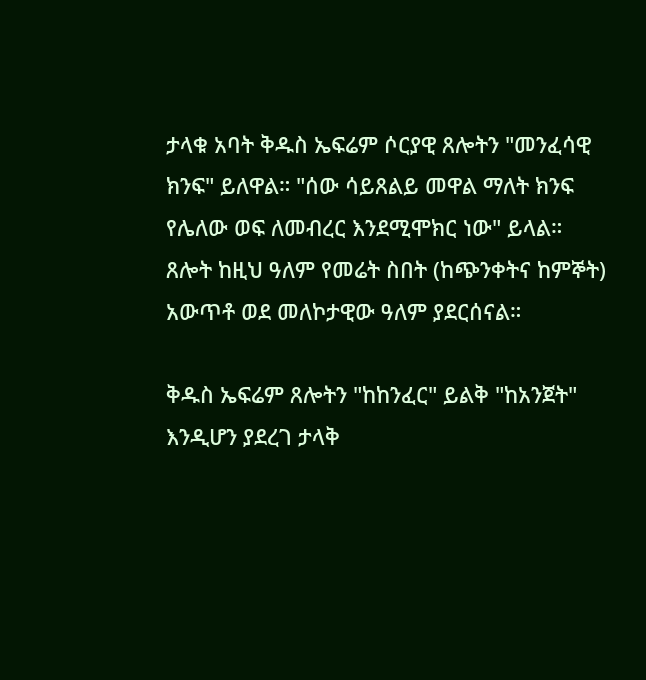ታላቁ አባት ቅዱስ ኤፍሬም ሶርያዊ ጸሎትን "መንፈሳዊ ክንፍ" ይለዋል። "ሰው ሳይጸልይ መዋል ማለት ክንፍ የሌለው ወፍ ለመብረር እንደሚሞክር ነው" ይላል። ጸሎት ከዚህ ዓለም የመሬት ስበት (ከጭንቀትና ከምኞት) አውጥቶ ወደ መለኮታዊው ዓለም ያደርሰናል።

ቅዱስ ኤፍሬም ጸሎትን "ከከንፈር" ይልቅ "ከአንጀት" እንዲሆን ያደረገ ታላቅ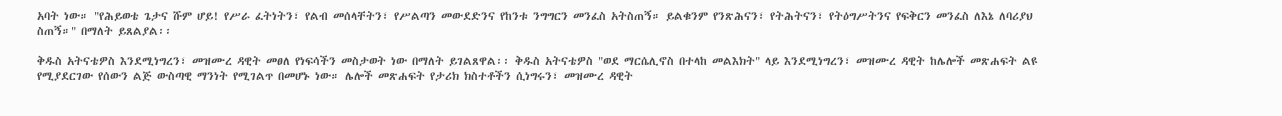አባት ነው። "የሕይወቴ ጌታና ሹም ሆይ! የሥራ ፈትነትን፣ የልብ መሰላቸትን፣ የሥልጣን መውደድንና የከንቱ ንግግርን መንፈስ አትስጠኝ። ይልቁንም የንጽሕናን፣ የትሕትናን፣ የትዕግሥትንና የፍቅርን መንፈስ ለእኔ ለባሪያህ ስጠኝ።" በማለት ይጸልያል፡፡

ቅዱስ አትናቴዎስ እንደሚነግረን፣ መዝሙረ ዳዊት መፀለ የነፍሳችን መስታወት ነው በማለት ይገልጸዋል፡፡ ቅዱስ አትናቴዎስ "ወደ ማርሴሊኖስ በተላከ መልእክት" ላይ እንደሚነግረን፣ መዝሙረ ዳዊት ከሌሎች መጽሐፍት ልዩ የሚያደርገው የሰውን ልጅ ውስጣዊ ማንነት የሚገልጥ በመሆኑ ነው። ሌሎች መጽሐፍት የታሪክ ክስተቶችን ሲነግሩን፣ መዝሙረ ዳዊት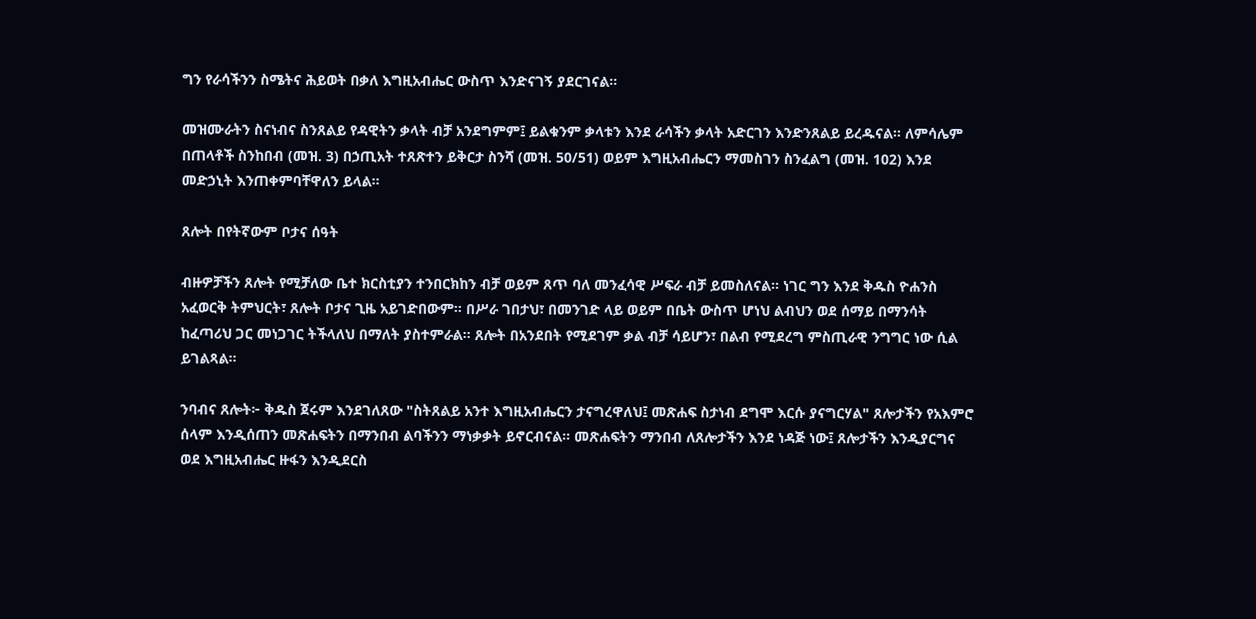ግን የራሳችንን ስሜትና ሕይወት በቃለ እግዚአብሔር ውስጥ እንድናገኝ ያደርገናል።

መዝሙራትን ስናነብና ስንጸልይ የዳዊትን ቃላት ብቻ አንደግምም፤ ይልቁንም ቃላቱን እንደ ራሳችን ቃላት አድርገን እንድንጸልይ ይረዱናል። ለምሳሌም በጠላቶች ስንከበብ (መዝ. 3) በኃጢአት ተጸጽተን ይቅርታ ስንሻ (መዝ. 50/51) ወይም እግዚአብሔርን ማመስገን ስንፈልግ (መዝ. 102) እንደ መድኃኒት እንጠቀምባቸዋለን ይላል።

ጸሎት በየትኛውም ቦታና ሰዓት

ብዙዎቻችን ጸሎት የሚቻለው ቤተ ክርስቲያን ተንበርክከን ብቻ ወይም ጸጥ ባለ መንፈሳዊ ሥፍራ ብቻ ይመስለናል። ነገር ግን እንደ ቅዱስ ዮሐንስ አፈወርቅ ትምህርት፣ ጸሎት ቦታና ጊዜ አይገድበውም። በሥራ ገበታህ፣ በመንገድ ላይ ወይም በቤት ውስጥ ሆነህ ልብህን ወደ ሰማይ በማንሳት ከፈጣሪህ ጋር መነጋገር ትችላለህ በማለት ያስተምራል። ጸሎት በአንደበት የሚደገም ቃል ብቻ ሳይሆን፣ በልብ የሚደረግ ምስጢራዊ ንግግር ነው ሲል ይገልጻል፡፡

ንባብና ጸሎት፦ ቅዱስ ጀሩም እንደገለጸው "ስትጸልይ አንተ እግዚአብሔርን ታናግረዋለህ፤ መጽሐፍ ስታነብ ደግሞ እርሱ ያናግርሃል" ጸሎታችን የአእምሮ ሰላም እንዲሰጠን መጽሐፍትን በማንበብ ልባችንን ማነቃቃት ይኖርብናል። መጽሐፍትን ማንበብ ለጸሎታችን እንደ ነዳጅ ነው፤ ጸሎታችን እንዲያርግና ወደ እግዚአብሔር ዙፋን እንዲደርስ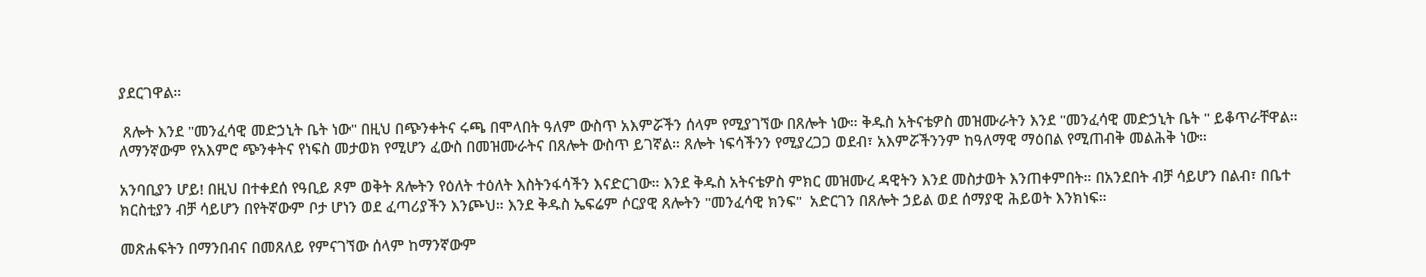ያደርገዋል።

 ጸሎት እንደ "መንፈሳዊ መድኃኒት ቤት ነው" በዚህ በጭንቀትና ሩጫ በሞላበት ዓለም ውስጥ አእምሯችን ሰላም የሚያገኘው በጸሎት ነው። ቅዱስ አትናቴዎስ መዝሙራትን እንደ "መንፈሳዊ መድኃኒት ቤት " ይቆጥራቸዋል። ለማንኛውም የአእምሮ ጭንቀትና የነፍስ መታወክ የሚሆን ፈውስ በመዝሙራትና በጸሎት ውስጥ ይገኛል። ጸሎት ነፍሳችንን የሚያረጋጋ ወደብ፣ አእምሯችንንም ከዓለማዊ ማዕበል የሚጠብቅ መልሕቅ ነው።

አንባቢያን ሆይ! በዚህ በተቀደሰ የዓቢይ ጾም ወቅት ጸሎትን የዕለት ተዕለት እስትንፋሳችን እናድርገው። እንደ ቅዱስ አትናቴዎስ ምክር መዝሙረ ዳዊትን እንደ መስታወት እንጠቀምበት። በአንደበት ብቻ ሳይሆን በልብ፣ በቤተ ክርስቲያን ብቻ ሳይሆን በየትኛውም ቦታ ሆነን ወደ ፈጣሪያችን እንጮህ። እንደ ቅዱስ ኤፍሬም ሶርያዊ ጸሎትን "መንፈሳዊ ክንፍ"  አድርገን በጸሎት ኃይል ወደ ሰማያዊ ሕይወት እንክነፍ።

መጽሐፍትን በማንበብና በመጸለይ የምናገኘው ሰላም ከማንኛውም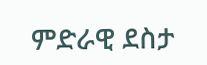ምድራዊ ደስታ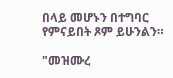በላይ መሆኑን በተግባር የምናይበት ጾም ይሁንልን።

"መዝሙረ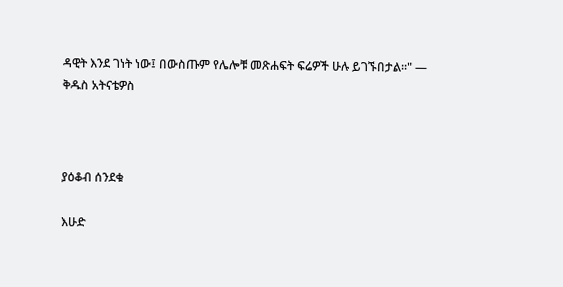ዳዊት እንደ ገነት ነው፤ በውስጡም የሌሎቹ መጽሐፍት ፍሬዎች ሁሉ ይገኙበታል።" — ቅዱስ አትናቴዎስ



ያዕቆብ ሰንደቁ

እሁድ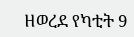ዘወረደ የካቲት 9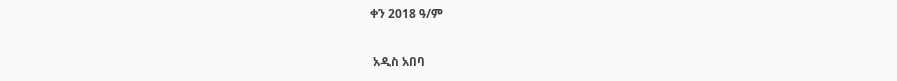ቀን 2018 ዓ/ም

 አዲስ አበባ